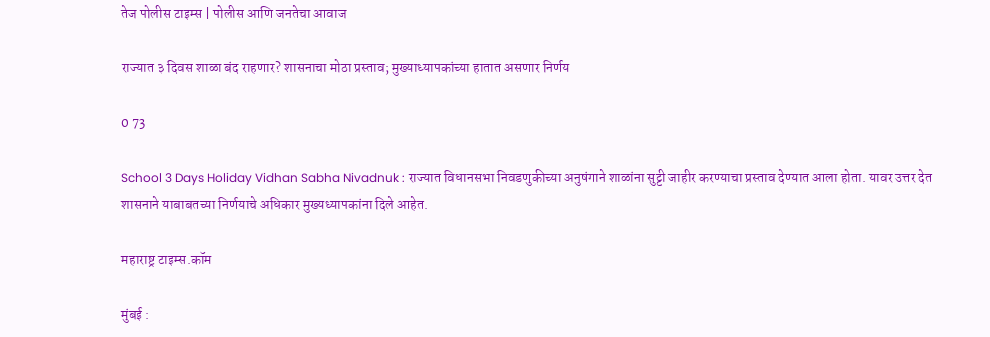तेज पोलीस टाइम्स | पोलीस आणि जनतेचा आवाज

राज्यात ३ दिवस शाळा बंद राहणार? शासनाचा मोठा प्रस्ताव; मुख्याध्यापकांच्या हातात असणार निर्णय

0 73

School 3 Days Holiday Vidhan Sabha Nivadnuk : राज्यात विधानसभा निवडणुकीच्या अनुषंगाने शाळांना सुट्टी जाहीर करण्याचा प्रस्ताव देण्यात आला होता. यावर उत्तर देत शासनाने याबाबतच्या निर्णयाचे अधिकार मुख्यध्यापकांना दिले आहेत.

महाराष्ट्र टाइम्स.कॉम

मुंबई :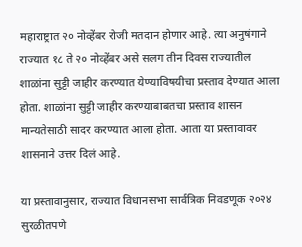महाराष्ट्रात २० नोव्हेंबर रोजी मतदान होणार आहे. त्या अनुषंगाने राज्यात १८ ते २० नोव्हेंबर असे सलग तीन दिवस राज्यातील शाळांना सुट्टी जाहीर करण्यात येण्याविषयीचा प्रस्ताव देण्यात आला होता. शाळांना सुट्टी जाहीर करण्याबाबतचा प्रस्ताव शासन मान्यतेसाठी सादर करण्यात आला होता. आता या प्रस्तावावर शासनाने उत्तर दिलं आहे.

या प्रस्तावानुसार, राज्यात विधानसभा सार्वत्रिक निवडणूक २०२४ सुरळीतपणे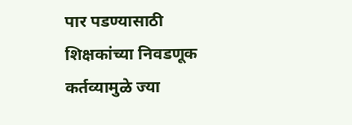पार पडण्यासाठी शिक्षकांच्या निवडणूक कर्तव्यामुळे ज्या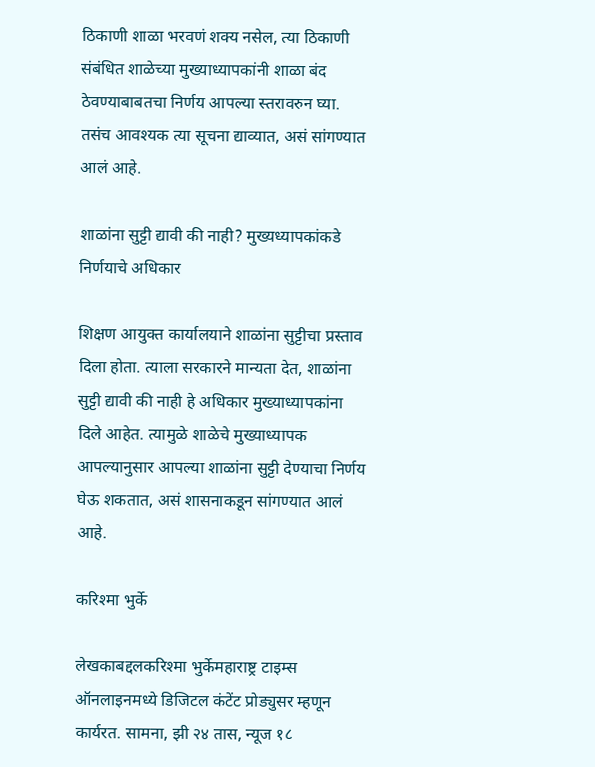ठिकाणी शाळा भरवणं शक्य नसेल, त्या ठिकाणी संबंधित शाळेच्या मुख्याध्यापकांनी शाळा बंद ठेवण्याबाबतचा निर्णय आपल्या स्तरावरुन घ्या. तसंच आवश्यक त्या सूचना द्याव्यात, असं सांगण्यात आलं आहे.

शाळांना सुट्टी द्यावी की नाही? मुख्यध्यापकांकडे निर्णयाचे अधिकार

शिक्षण आयुक्त कार्यालयाने शाळांना सुट्टीचा प्रस्ताव दिला होता. त्याला सरकारने मान्यता देत, शाळांना सुट्टी द्यावी की नाही हे अधिकार मुख्याध्यापकांना दिले आहेत. त्यामुळे शाळेचे मुख्याध्यापक आपल्यानुसार आपल्या शाळांना सुट्टी देण्याचा निर्णय घेऊ शकतात, असं शासनाकडून सांगण्यात आलं आहे.

करिश्मा भुर्के

लेखकाबद्दलकरिश्मा भुर्केमहाराष्ट्र टाइम्स ऑनलाइनमध्ये डिजिटल कंटेंट प्रोड्युसर म्हणून कार्यरत. सामना, झी २४ तास, न्यूज १८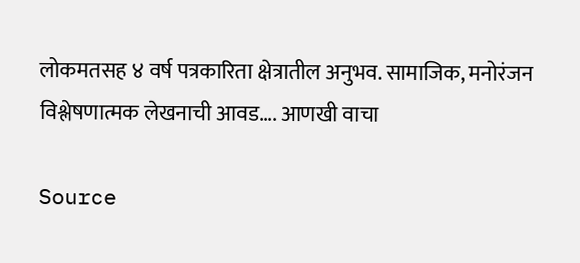लोकमतसह ४ वर्ष पत्रकारिता क्षेत्रातील अनुभव. सामाजिक, मनोरंजन विश्लेषणात्मक लेखनाची आवड…. आणखी वाचा

Source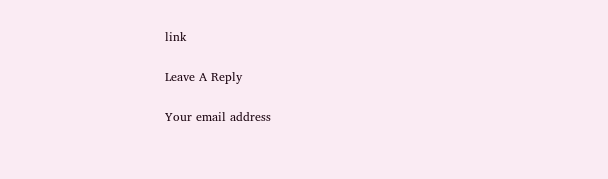link

Leave A Reply

Your email address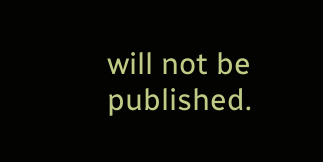will not be published.